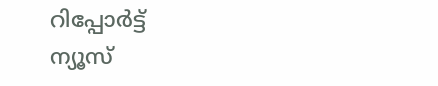റിപ്പോര്‍ട്ട്
ന്യൂസ്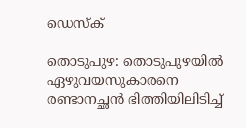ഡെസ്ക്

തൊടുപുഴ: തൊടുപുഴയില്‍ ഏഴുവയസുകാരനെ രണ്ടാനച്ഛന്‍ ഭിത്തിയിലിടിച്ച്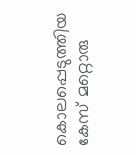കൊലപ്പെടുത്തിയ കേസ് മറ്റൊരു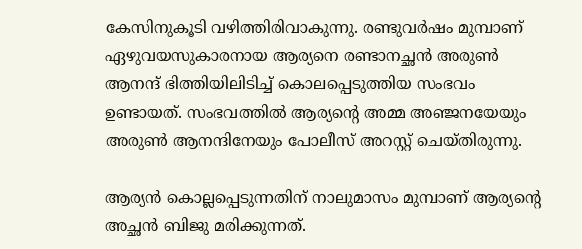കേസിനുകൂടി വഴിത്തിരിവാകുന്നു. രണ്ടുവര്‍ഷം മുമ്പാണ് ഏഴുവയസുകാരനായ ആര്യനെ രണ്ടാനച്ഛന്‍ അരുണ്‍ ആനന്ദ് ഭിത്തിയിലിടിച്ച് കൊലപ്പെടുത്തിയ സംഭവം ഉണ്ടായത്. സംഭവത്തില്‍ ആര്യന്‍റെ അമ്മ അഞ്ജനയേയും അരുണ്‍ ആനന്ദിനേയും പോലീസ് അറസ്റ്റ് ചെയ്തിരുന്നു.

ആര്യന്‍ കൊല്ലപ്പെടുന്നതിന് നാലുമാസം മുമ്പാണ് ആര്യന്‍റെ അച്ഛന്‍ ബിജു മരിക്കുന്നത്.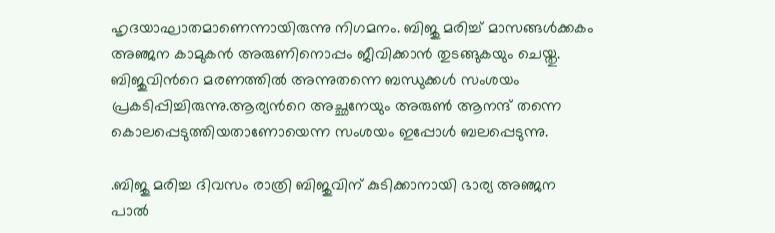ഹൃദയാഘാതമാണെന്നായിരുന്നു നിഗമനം. ബിജു മരിച്ച് മാസങ്ങള്‍ക്കകം അഞ്ജന കാമുകന്‍ അരുണിനൊപ്പം ജീവിക്കാന്‍ തുടങ്ങുകയും ചെയ്തു. ബിജുവിന്‍റെ മരണത്തില്‍ അന്നുതന്നെ ബന്ധുക്കള്‍ സംശയം പ്രകടിപ്പിച്ചിരുന്നു.ആര്യന്‍റെ അച്ഛനേയും അരുണ്‍ ആനന്ദ് തന്നെ കൊലപ്പെടുത്തിയതാണോയെന്ന സംശയം ഇപ്പോള്‍ ബലപ്പെടുന്നു.

.ബിജു മരിച്ച ദിവസം രാത്രി ബിജുവിന് കുടിക്കാനായി ഭാര്യ അഞ്ജന പാല്‍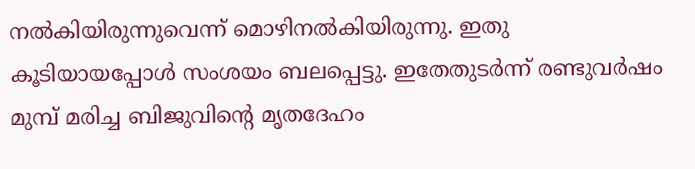നല്‍കിയിരുന്നുവെന്ന് മൊഴിനല്‍കിയിരുന്നു. ഇതു കൂടിയായപ്പോള്‍ സംശയം ബലപ്പെട്ടു. ഇതേതുടര്‍ന്ന് രണ്ടുവര്‍ഷം മുമ്പ് മരിച്ച ബിജുവിന്‍റെ മൃതദേഹം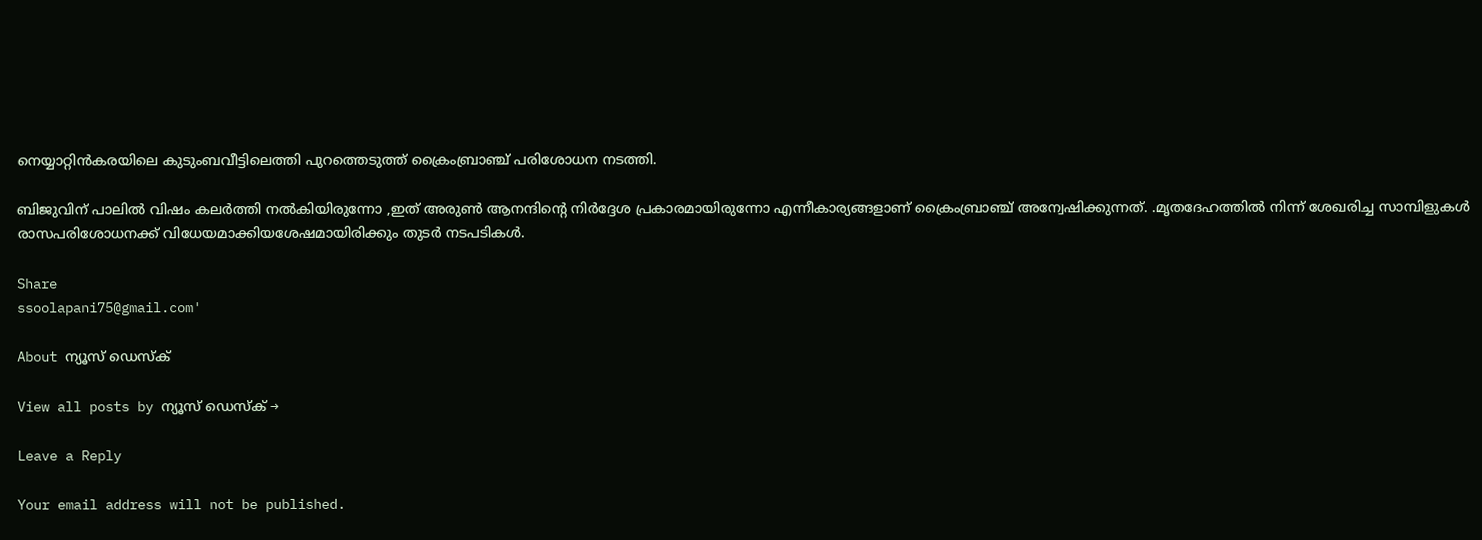നെയ്യാറ്റിന്‍കരയിലെ കുടുംബവീട്ടിലെത്തി പുറത്തെടുത്ത് ക്രൈംബ്രാഞ്ച് പരിശോധന നടത്തി.

ബിജുവിന് പാലില്‍ വിഷം കലര്‍ത്തി നല്‍കിയിരുന്നോ ,ഇത് അരുണ്‍ ആനന്ദിന്‍റെ നിര്‍ദ്ദേശ പ്രകാരമായിരുന്നോ എന്നീകാര്യങ്ങളാണ് ക്രൈംബ്രാഞ്ച് അന്വേഷിക്കുന്നത്. .മൃതദേഹത്തില്‍ നിന്ന് ശേഖരിച്ച സാമ്പിളുകള്‍ രാസപരിശോധനക്ക് വിധേയമാക്കിയശേഷമായിരിക്കും തുടര്‍ നടപടികള്‍.

Share
ssoolapani75@gmail.com'

About ന്യൂസ് ഡെസ്ക്

View all posts by ന്യൂസ് ഡെസ്ക് →

Leave a Reply

Your email address will not be published.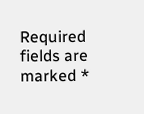Required fields are marked *